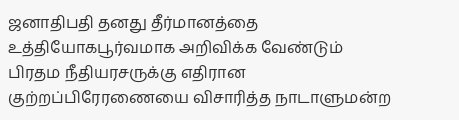ஜனாதிபதி தனது தீர்மானத்தை உத்தியோகபூர்வமாக அறிவிக்க வேண்டும்
பிரதம நீதியரசருக்கு எதிரான குற்றப்பிரேரணையை விசாரித்த நாடாளுமன்ற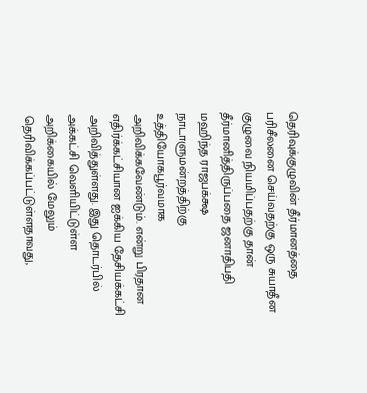தெரிவுக்குழுவின் தீர்மானத்தை பரிசீலனை செய்வதற்கு ஒரு சுயாதீன குழுவை நியமிப்பதற்கு தான் தீர்மானித்திருப்பதை ஜனாதிபதி மஹிந்த ராஜபக்க்ஷ நாடாளுமன்றத்திற்கு உத்தியோகபூர்வமாக அறிவிக்கவேண்டும். என்று பிரதான எதிர்க்கட்சியான ஐக்கிய தேசியக்கட்சி அறிவித்துள்ளது. இது தொடர்பில் அக்கட்சி வெளியிட்டுள்ள அறிக்கையில் மேலும் தெரிவிக்கப்பட்டுள்ளதாவது,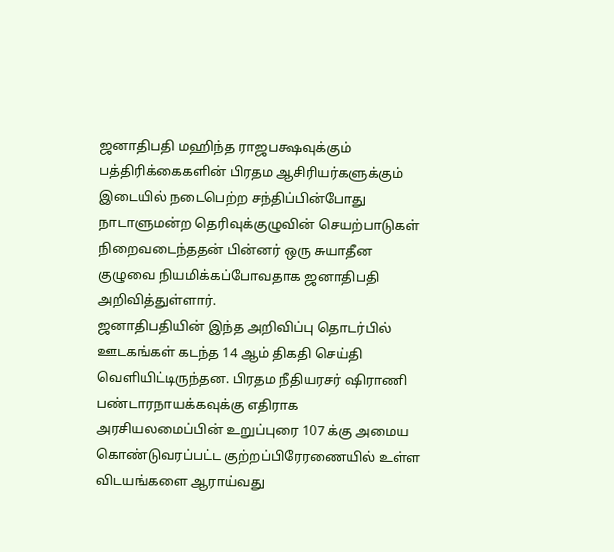ஜனாதிபதி மஹிந்த ராஜபக்ஷவுக்கும் பத்திரிக்கைகளின் பிரதம ஆசிரியர்களுக்கும் இடையில் நடைபெற்ற சந்திப்பின்போது நாடாளுமன்ற தெரிவுக்குழுவின் செயற்பாடுகள் நிறைவடைந்ததன் பின்னர் ஒரு சுயாதீன குழுவை நியமிக்கப்போவதாக ஜனாதிபதி அறிவித்துள்ளார்.
ஜனாதிபதியின் இந்த அறிவிப்பு தொடர்பில் ஊடகங்கள் கடந்த 14 ஆம் திகதி செய்தி வெளியிட்டிருந்தன. பிரதம நீதியரசர் ஷிராணி பண்டாரநாயக்கவுக்கு எதிராக அரசியலமைப்பின் உறுப்புரை 107 க்கு அமைய கொண்டுவரப்பட்ட குற்றப்பிரேரணையில் உள்ள விடயங்களை ஆராய்வது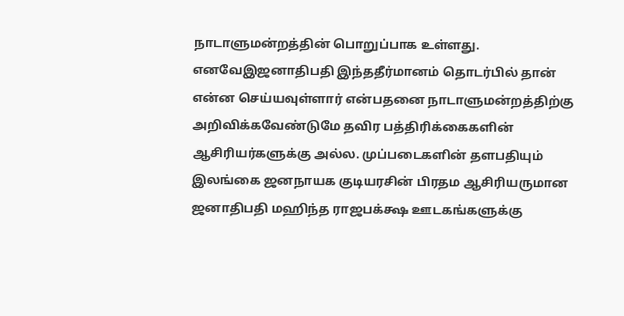நாடாளுமன்றத்தின் பொறுப்பாக உள்ளது.
எனவேஇஜனாதிபதி இந்ததீர்மானம் தொடர்பில் தான் என்ன செய்யவுள்ளார் என்பதனை நாடாளுமன்றத்திற்கு அறிவிக்கவேண்டுமே தவிர பத்திரிக்கைகளின் ஆசிரியர்களுக்கு அல்ல. முப்படைகளின் தளபதியும் இலங்கை ஜனநாயக குடியரசின் பிரதம ஆசிரியருமான ஜனாதிபதி மஹிந்த ராஜபக்க்ஷ ஊடகங்களுக்கு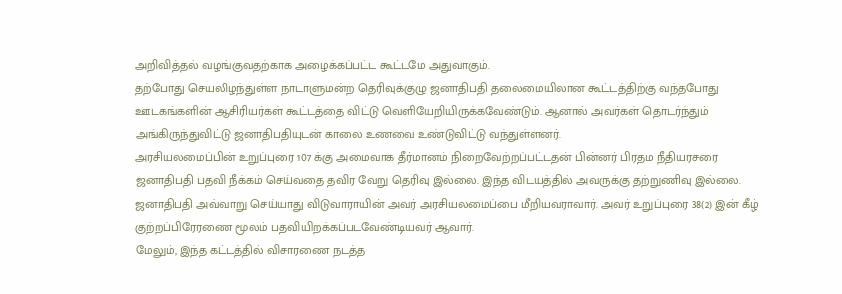அறிவித்தல் வழங்குவதற்காக அழைக்கப்பட்ட கூட்டமே அதுவாகும்.
தற்போது செயலிழந்துள்ள நாடாளுமன்ற தெரிவுக்குழு ஜனாதிபதி தலைமையிலான கூட்டத்திற்கு வந்தபோது ஊடகங்களின் ஆசிரியர்கள் கூட்டத்தை விட்டு வெளியேறியிருக்கவேண்டும். ஆனால் அவர்கள் தொடர்ந்தும் அங்கிருந்துவிட்டு ஜனாதிபதியுடன் காலை உணவை உண்டுவிட்டு வந்துள்ளனர்.
அரசியலமைப்பின் உறுப்புரை 107 க்கு அமைவாக தீர்மானம் நிறைவேற்றப்பட்டதன் பின்னர் பிரதம நீதியரசரை ஜனாதிபதி பதவி நீக்கம் செய்வதை தவிர வேறு தெரிவு இல்லை. இந்த விடயத்தில் அவருக்கு தற்றுணிவு இல்லை. ஜனாதிபதி அவ்வாறு செய்யாது விடுவாராயின் அவர் அரசியலமைப்பை மீறியவராவார். அவர் உறுப்புரை 38(2) இன் கீழ் குற்றப்பிரேரணை மூலம் பதவியிறக்கப்படவேண்டியவர் ஆவார்.
மேலும், இந்த கட்டத்தில் விசாரணை நடத்த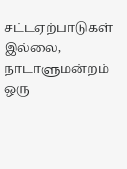சட்டஏற்பாடுகள் இல்லை, நாடாளுமன்றம் ஒரு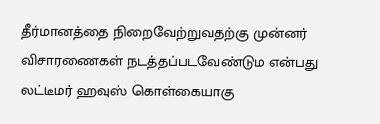தீர்மானத்தை நிறைவேற்றுவதற்கு முன்னர் விசாரணைகள் நடத்தப்படவேண்டும என்பது லட்டீமர் ஹவுஸ் கொள்கையாகு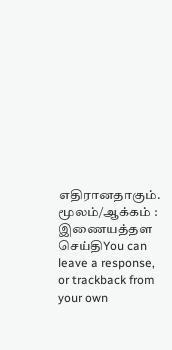எதிரானதாகும்.
மூலம்/ஆக்கம் : இணையத்தள செய்திYou can leave a response, or trackback from your own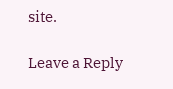site.

Leave a Reply